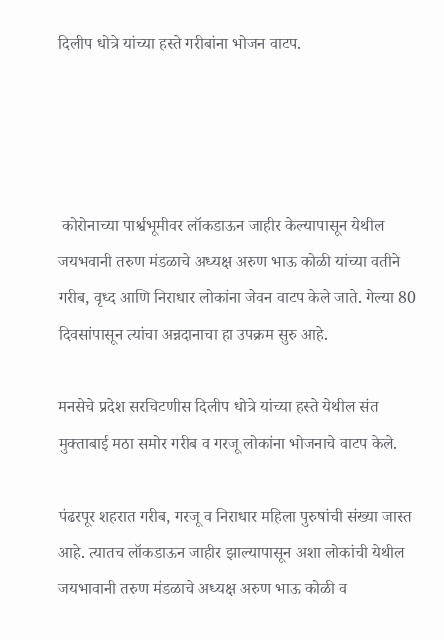दिलीप धोत्रे यांच्या हस्ते गरीबांना भोजन वाटप.




 कोरोनाच्या पार्श्वभूमीवर लॉकडाऊन जाहीर केल्यापासून येथील जयभवानी तरुण मंडळाचे अध्यक्ष अरुण भाऊ कोळी यांच्या वतीने गरीब, वृध्द आणि निराधार लोकांना जेवन वाटप केले जाते. गेल्या 80 दिवसांपासून त्यांचा अन्नदानाचा हा उपक्रम सुरु आहे.

मनसेचे प्रदेश सरचिटणीस दिलीप धोत्रे यांच्या हस्ते येथील संत मुक्ताबाई मठा समोर गरीब व गरजू लोकांना भोजनाचे वाटप केले.

पंढरपूर शहरात गरीब, गरजू व निराधार महिला पुरुषांची संख्या जास्त आहे. त्यातच लॉकडाऊन जाहीर झाल्यापासून अशा लोकांची येथील जयभावानी तरुण मंडळाचे अध्यक्ष अरुण भाऊ कोळी व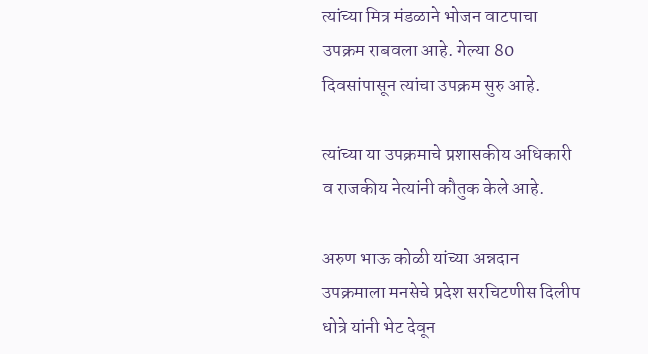त्यांच्या मित्र मंडळाने भोजन वाटपाचा उपक्रम राबवला आहे. गेल्या 80 दिवसांपासून त्यांचा उपक्रम सुरु आहे.

त्यांच्या या उपक्रमाचे प्रशासकीय अधिकारी व राजकीय नेत्यांनी कौतुक केले आहे.

अरुण भाऊ कोळी यांच्या अन्नदान उपक्रमाला मनसेचे प्रदेश सरचिटणीस दिलीप धोत्रे यांनी भेट देवून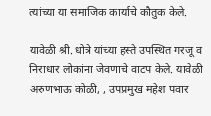त्यांच्या या समाजिक कार्याचे कौतुक केले.

यावेळी श्री. धोत्रे यांच्या हस्ते उपस्थित गरजू व निराधार लोकांना जेवणाचे वाटप केले. यावेळी अरुणभाऊ कोळी, , उपप्रमुख महेश पवार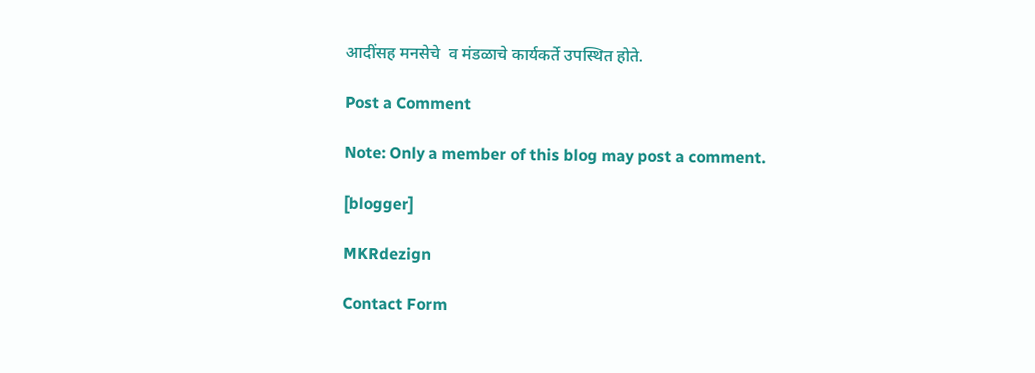आदींसह मनसेचे  व मंडळाचे कार्यकर्ते उपस्थित होते.

Post a Comment

Note: Only a member of this blog may post a comment.

[blogger]

MKRdezign

Contact Form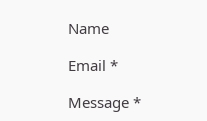Name

Email *

Message *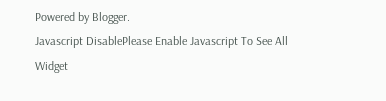Powered by Blogger.
Javascript DisablePlease Enable Javascript To See All Widget